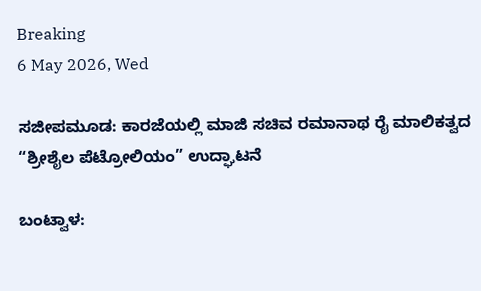Breaking
6 May 2026, Wed

ಸಜೀಪಮೂಡ: ಕಾರಜೆಯಲ್ಲಿ ಮಾಜಿ ಸಚಿವ ರಮಾನಾಥ ರೈ ಮಾಲಿಕತ್ವದ “ಶ್ರೀಶೈಲ ಪೆಟ್ರೋಲಿಯಂ” ಉದ್ಘಾಟನೆ

ಬಂಟ್ವಾಳ: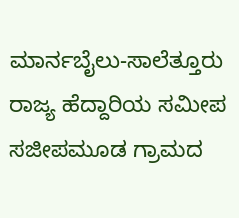ಮಾರ್ನಬೈಲು-ಸಾಲೆತ್ತೂರು ರಾಜ್ಯ ಹೆದ್ದಾರಿಯ ಸಮೀಪ ಸಜೀಪಮೂಡ ಗ್ರಾಮದ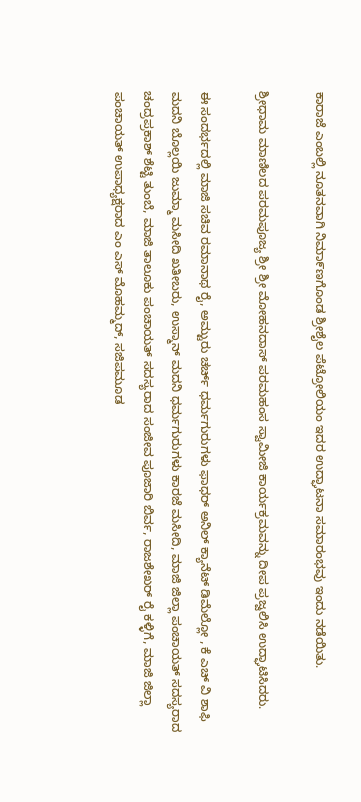ಕಾರಾಜೆ ಎಂಬಲ್ಲಿ ನೂತನವಾಗಿ ನಿಮಾ೯ಣಗೊಂಡ ಶ್ರೀಶೈಲ ಪೆಟ್ರೋಲಿಯಂ ಇದರ ಉದ್ಘಾಟನಾ ಸಮಾರಂಭವು ಇಂದು ನಡೆಯಿತು.

ಶ್ರೀಧಾಮ ಮಾಣಿಲದ ಪರಮಪೂಜ್ಯ ಶ್ರೀ ಶ್ರೀ ಮೋಹನದಾಸ್ ಪರಮಹಂಸ ಸ್ವಾಮೀಜಿ ಕಾರ್ಯಕ್ರಮವನ್ನು ದೀಪ ಪ್ರಜ್ವಲಿಸಿ ಉದ್ಘಾಟಿಸಿದರು.

ಈ ಸಂದರ್ಭದಲ್ಲಿ ಮಾಜಿ ಸಚಿವ ರಮಾನಾಥ ರೈ, ಅಮ್ಟುರು ಚರ್ಚ್ ಧರ್ಮಗುರುಗಳು ಫಾಧರ್ ಅನಿಲ್ ಕ್ಯಾನೆಟ್ ಡಿಮೆಲ್ಲೋ , ಕೆ ಎಚ್ ವಿ ಶಾಫಿ ಮದನಿ ಬೊಲ್ಲಯಿ ಜುಮ್ಮಾ ಮಸೀದಿ ಖತೀಬರು, ಉಸ್ಮಾನ್ ಮದನಿ ಧರ್ಮಗುರುಗಳು ಕಾರಜೆ ಮಸೀದಿ, ಮಾಜಿ ಜಿಲ್ಲಾ ಪಂಚಾಯತ್ ಸದಸ್ಯರಾದ ಚಂದ್ರಪ್ರಕಾಶ್ ಶೆಟ್ಟಿ ತುಂಬೆ, ಮಾಜಿ ತಾಲೂಕು ಪಂಚಾಯತ್ ಸದಸ್ಯರಾದ ಸಂಜೀವ ಪೂಜಾರಿ ಬಿರ್ವ, ರಾಜಶೇಖರ್ ರೈ ಕಳ್ಳಿಗೆ, ಮಾಜಿ ಜಿಲ್ಲಾ ಪಂಚಾಯತ್ ಉಪಾಧ್ಯಕ್ಷರಾದ ಎಂ ಎಸ್ ಮೊಹಮ್ಮದ್, ಸಜಿಪಮೂಡ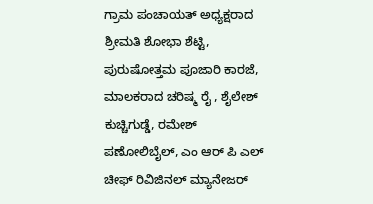ಗ್ರಾಮ ಪಂಚಾಯತ್ ಅಧ್ಯಕ್ಷರಾದ ಶ್ರೀಮತಿ ಶೋಭಾ ಶೆಟ್ಟಿ, ಪುರುಷೋತ್ತಮ ಪೂಜಾರಿ ಕಾರಜೆ, ಮಾಲಕರಾದ ಚರಿಷ್ಮ ರೈ , ಶೈಲೇಶ್ ಕುಚ್ಚಿಗುಡ್ಡೆ, ರಮೇಶ್ ಪಣೋಲಿಬೈಲ್, ಎಂ ಆರ್ ಪಿ ಎಲ್ ಚೀಫ್ ರಿವಿಜಿನಲ್ ಮ್ಯಾನೇಜರ್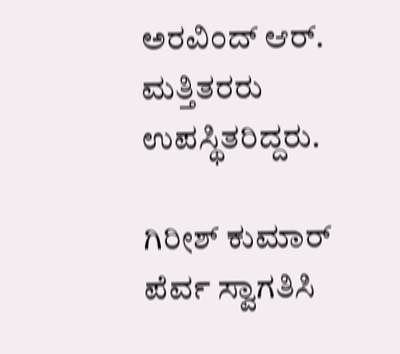ಅರವಿಂದ್ ಆರ್. ಮತ್ತಿತರರು ಉಪಸ್ಥಿತರಿದ್ದರು.

ಗಿರೀಶ್ ಕುಮಾರ್ ಪೆರ್ವ ಸ್ವಾಗತಿಸಿ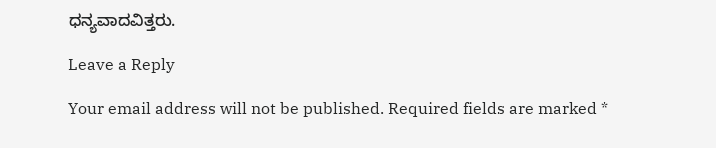ಧನ್ಯವಾದವಿತ್ತರು.

Leave a Reply

Your email address will not be published. Required fields are marked *